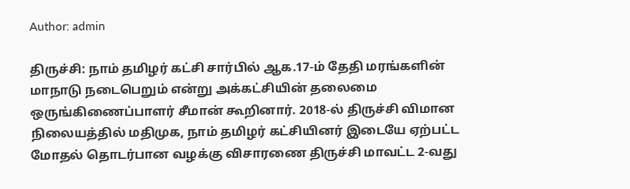Author: admin

திருச்சி: நாம் தமிழர் கட்சி சார்பில் ஆக.17-ம் தேதி மரங்களின் மாநாடு நடைபெறும் என்று அக்கட்சியின் தலைமை ஒருங்கிணைப்பாளர் சீமான் கூறினார். 2018-ல் திருச்சி விமான நிலையத்தில் மதிமுக, நாம் தமிழர் கட்சியினர் இடையே ஏற்பட்ட மோதல் தொடர்பான வழக்கு விசாரணை திருச்சி மாவட்ட 2-வது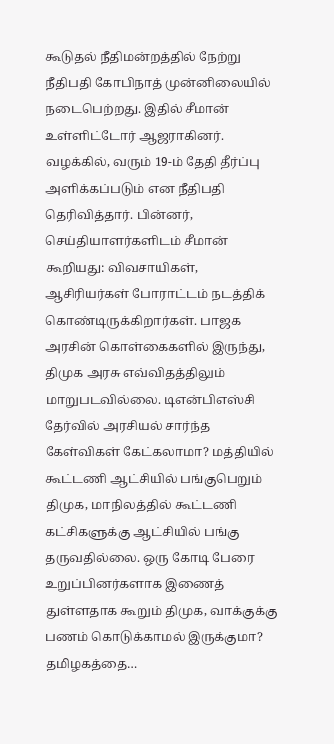கூடுதல் நீதிமன்றத்தில் நேற்று நீதிபதி கோபிநாத் முன்னிலையில் நடைபெற்றது. இதில் சீமான் உள்ளிட்டோர் ஆஜராகினர். வழக்கில், வரும் 19-ம் தேதி தீர்ப்பு அளிக்கப்படும் என நீதிபதி தெரிவித்தார். பின்னர், செய்தியாளர்களிடம் சீமான் கூறியது: விவசாயிகள், ஆசிரியர்கள் போராட்டம் நடத்திக் கொண்டிருக்கிறார்கள். பாஜக அரசின் கொள்கைகளில் இருந்து, திமுக அரசு எவ்விதத்திலும் மாறுபடவில்லை. டிஎன்பிஎஸ்சி தேர்வில் அரசியல் சார்ந்த கேள்விகள் கேட்கலாமா? மத்தியில் கூட்டணி ஆட்சியில் பங்குபெறும் திமுக, மாநிலத்தில் கூட்டணி கட்சிகளுக்கு ஆட்சியில் பங்கு தருவதில்லை. ஒரு கோடி பேரை உறுப்பினர்களாக இணைத் துள்ளதாக கூறும் திமுக, வாக்குக்கு பணம் கொடுக்காமல் இருக்குமா? தமிழகத்தை…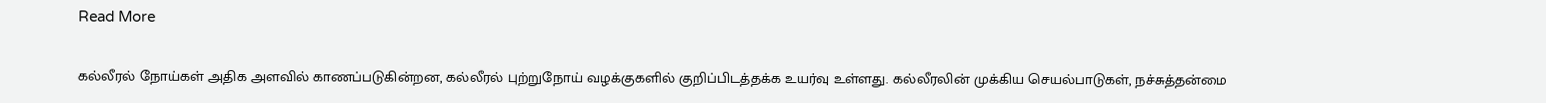Read More

கல்லீரல் நோய்கள் அதிக அளவில் காணப்படுகின்றன, கல்லீரல் புற்றுநோய் வழக்குகளில் குறிப்பிடத்தக்க உயர்வு உள்ளது. கல்லீரலின் முக்கிய செயல்பாடுகள், நச்சுத்தன்மை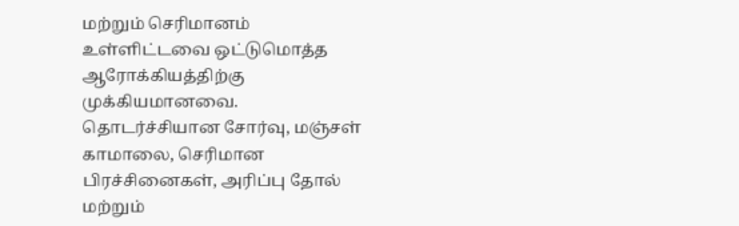மற்றும் செரிமானம் உள்ளிட்டவை ஒட்டுமொத்த ஆரோக்கியத்திற்கு முக்கியமானவை. தொடர்ச்சியான சோர்வு, மஞ்சள் காமாலை, செரிமான பிரச்சினைகள், அரிப்பு தோல் மற்றும்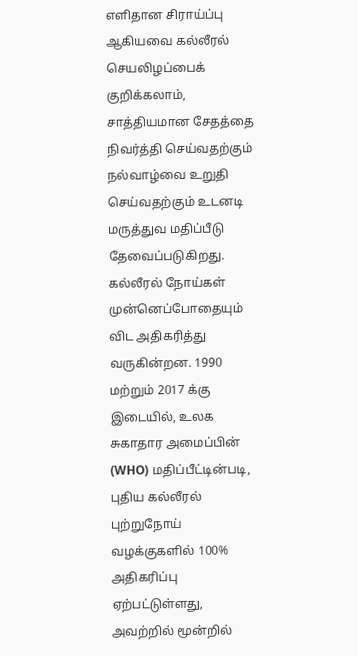எளிதான சிராய்ப்பு ஆகியவை கல்லீரல் செயலிழப்பைக் குறிக்கலாம், சாத்தியமான சேதத்தை நிவர்த்தி செய்வதற்கும் நல்வாழ்வை உறுதி செய்வதற்கும் உடனடி மருத்துவ மதிப்பீடு தேவைப்படுகிறது. கல்லீரல் நோய்கள் முன்னெப்போதையும் விட அதிகரித்து வருகின்றன. 1990 மற்றும் 2017 க்கு இடையில், உலக சுகாதார அமைப்பின் (WHO) மதிப்பீட்டின்படி, புதிய கல்லீரல் புற்றுநோய் வழக்குகளில் 100% அதிகரிப்பு ஏற்பட்டுள்ளது, அவற்றில் மூன்றில்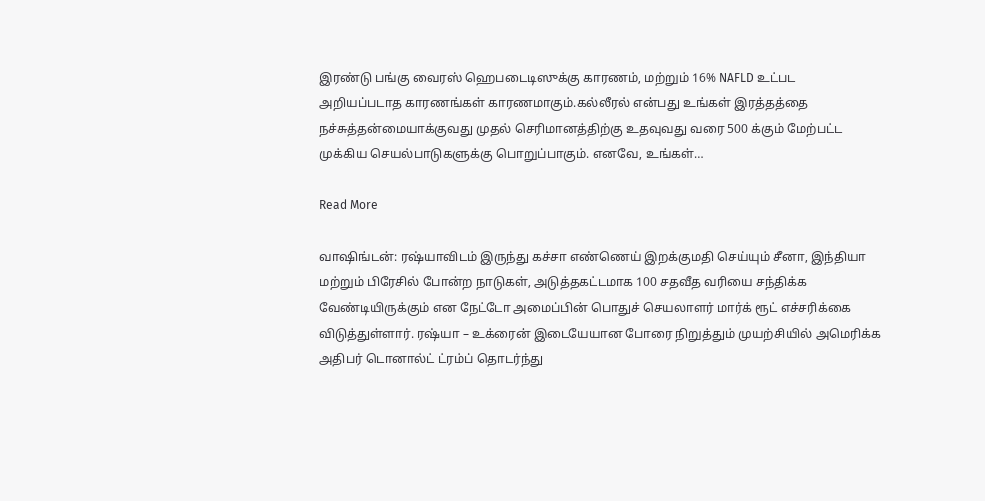இரண்டு பங்கு வைரஸ் ஹெபடைடிஸுக்கு காரணம், மற்றும் 16% NAFLD உட்பட அறியப்படாத காரணங்கள் காரணமாகும்.கல்லீரல் என்பது உங்கள் இரத்தத்தை நச்சுத்தன்மையாக்குவது முதல் செரிமானத்திற்கு உதவுவது வரை 500 க்கும் மேற்பட்ட முக்கிய செயல்பாடுகளுக்கு பொறுப்பாகும். எனவே, உங்கள்…

Read More

வாஷிங்டன்: ரஷ்யாவிடம் இருந்து கச்சா எண்ணெய் இறக்குமதி செய்யும் சீனா, இந்தியா மற்றும் பிரேசில் போன்ற நாடுகள், அடுத்தகட்டமாக 100 சதவீத வரியை சந்திக்க வேண்டியிருக்கும் என நேட்டோ அமைப்பின் பொதுச் செயலாளர் மார்க் ரூட் எச்சரிக்கை விடுத்துள்ளார். ரஷ்யா – உக்ரைன் இடையேயான போரை நிறுத்தும் முயற்சியில் அமெரிக்க அதிபர் டொனால்ட் ட்ரம்ப் தொடர்ந்து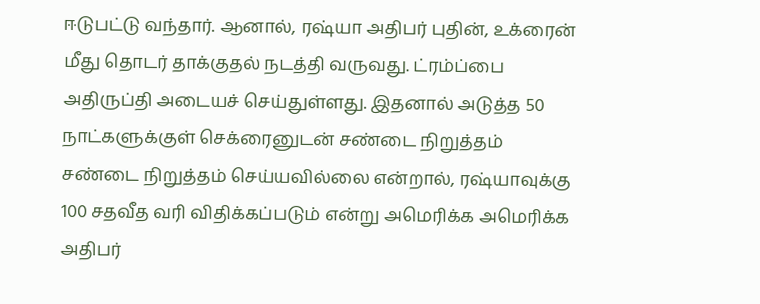ஈடுபட்டு வந்தார். ஆனால், ரஷ்யா அதிபர் புதின், உக்ரைன் மீது தொடர் தாக்குதல் நடத்தி வருவது. ட்ரம்ப்பை அதிருப்தி அடையச் செய்துள்ளது. இதனால் அடுத்த 50 நாட்களுக்குள் செக்ரைனுடன் சண்டை நிறுத்தம் சண்டை நிறுத்தம் செய்யவில்லை என்றால், ரஷ்யாவுக்கு 100 சதவீத வரி விதிக்கப்படும் என்று அமெரிக்க அமெரிக்க அதிபர்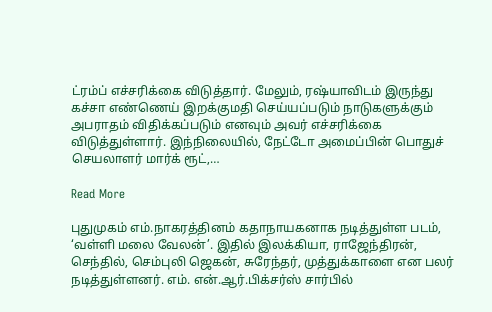ட்ரம்ப் எச்சரிக்கை விடுத்தார். மேலும், ரஷ்யாவிடம் இருந்து கச்சா எண்ணெய் இறக்குமதி செய்யப்படும் நாடுகளுக்கும் அபராதம் விதிக்கப்படும் எனவும் அவர் எச்சரிக்கை விடுத்துள்ளார். இந்நிலையில், நேட்டோ அமைப்பின் பொதுச் செயலாளர் மார்க் ரூட்,…

Read More

புதுமுகம் எம்.நாகரத்தினம் கதாநாயகனாக நடித்துள்ள படம், ‘வள்ளி மலை வேலன்’. இதில் இலக்கியா, ராஜேந்திரன், செந்தில், செம்புலி ஜெகன், சுரேந்தர், முத்துக்காளை என பலர் நடித்துள்ளனர். எம். என்.ஆர்.பிக்சர்ஸ் சார்பில்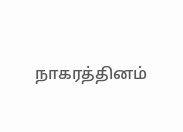நாகரத்தினம்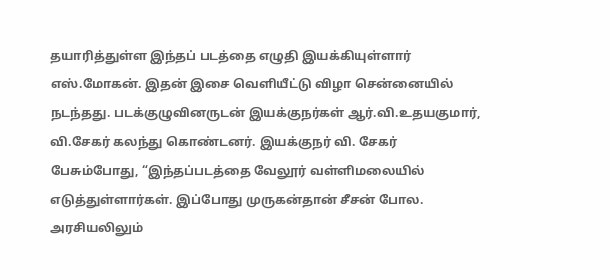தயாரித்துள்ள இந்தப் படத்தை எழுதி இயக்கியுள்ளார் எஸ்.மோகன். இதன் இசை வெளியீட்டு விழா சென்னையில் நடந்தது. படக்குழுவினருடன் இயக்குநர்கள் ஆர்.வி.உதயகுமார், வி.சேகர் கலந்து கொண்டனர். இயக்குநர் வி. சேகர் பேசும்போது, “இந்தப்படத்தை வேலூர் வள்ளிமலையில் எடுத்துள்ளார்கள். இப்போது முருகன்தான் சீசன் போல. அரசியலிலும்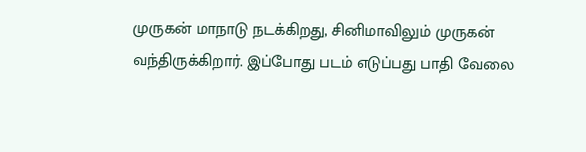முருகன் மாநாடு நடக்கிறது, சினிமாவிலும் முருகன் வந்திருக்கிறார். இப்போது படம் எடுப்பது பாதி வேலை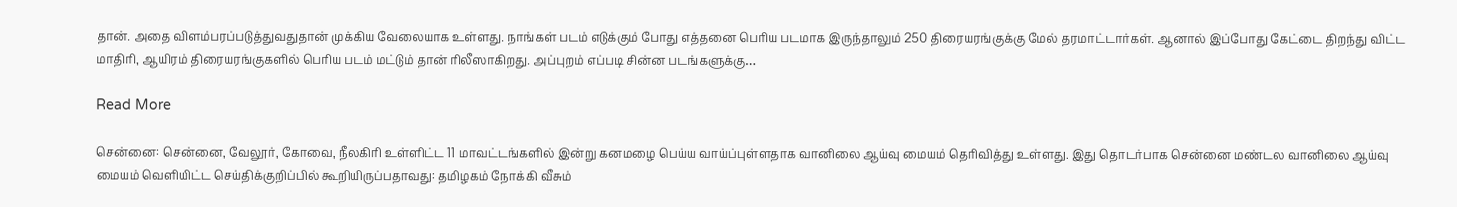தான். அதை விளம்பரப்படுத்துவதுதான் முக்கிய வேலையாக உள்ளது. நாங்கள் படம் எடுக்கும் போது எத்தனை பெரிய படமாக இருந்தாலும் 250 திரையரங்குக்கு மேல் தரமாட்டார்கள். ஆனால் இப்போது கேட்டை திறந்து விட்ட மாதிரி, ஆயிரம் திரையரங்குகளில் பெரிய படம் மட்டும் தான் ரிலீஸாகிறது. அப்புறம் எப்படி சின்ன படங்களுக்கு…

Read More

சென்னை: சென்னை, வேலூர், கோவை, நீலகிரி உள்ளிட்ட 11 மாவட்டங்களில் இன்று கனமழை பெய்ய வாய்ப்புள்ளதாக வானிலை ஆய்வு மையம் தெரிவித்து உள்ளது. இது தொடர்பாக சென்னை மண்டல வானிலை ஆய்வு மையம் வெளியிட்ட செய்திக்குறிப்பில் கூறியிருப்பதாவது: தமிழகம் நோக்கி வீசும்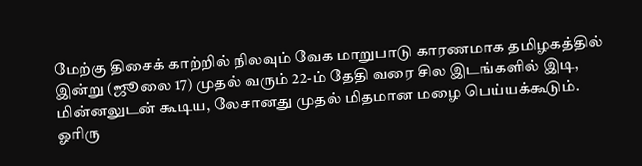மேற்கு திசைக் காற்றில் நிலவும் வேக மாறுபாடு காரணமாக தமிழகத்தில் இன்று (ஜூலை 17) முதல் வரும் 22-ம் தேதி வரை சில இடங்களில் இடி, மின்னலுடன் கூடிய, லேசானது முதல் மிதமான மழை பெய்யக்கூடும். ஓரிரு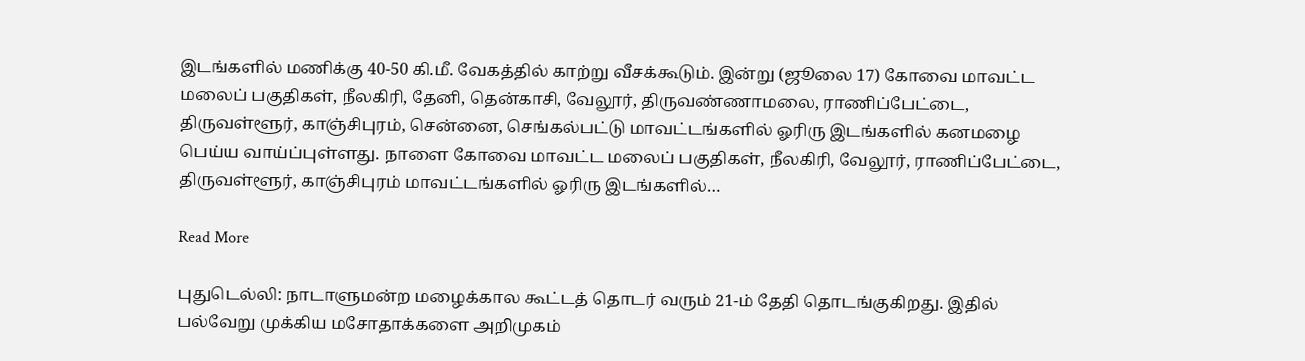இடங்களில் மணிக்கு 40-50 கி.மீ. வேகத்தில் காற்று வீசக்கூடும். இன்று (ஜூலை 17) கோவை மாவட்ட மலைப் பகுதிகள், நீலகிரி, தேனி, தென்காசி, வேலூர், திருவண்ணாமலை, ராணிப்பேட்டை, திருவள்ளூர், காஞ்சிபுரம், சென்னை, செங்கல்பட்டு மாவட்டங்களில் ஓரிரு இடங்களில் கனமழை பெய்ய வாய்ப்புள்ளது. நாளை கோவை மாவட்ட மலைப் பகுதிகள், நீலகிரி, வேலூர், ராணிப்பேட்டை, திருவள்ளூர், காஞ்சிபுரம் மாவட்டங்களில் ஓரிரு இடங்களில்…

Read More

புதுடெல்லி: நாடாளுமன்ற மழைக்கால கூட்டத் தொடர் வரும் 21-ம் தேதி தொடங்குகிறது. இதில் பல்வேறு முக்கிய மசோதாக்களை அறிமுகம்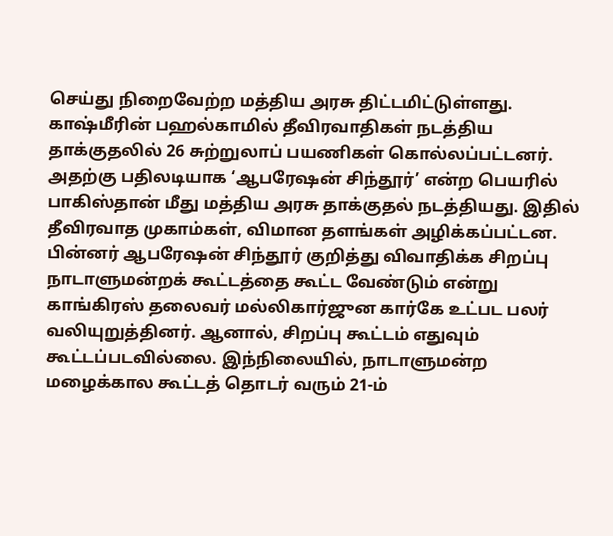செய்து நிறைவேற்ற மத்திய அரசு திட்டமிட்டுள்ளது. காஷ்மீரின் பஹல்காமில் தீவிரவாதிகள் நடத்திய தாக்குதலில் 26 சுற்றுலாப் பயணிகள் கொல்லப்பட்டனர். அதற்கு பதிலடியாக ‘ஆபரேஷன் சிந்தூர்’ என்ற பெயரில் பாகிஸ்தான் மீது மத்திய அரசு தாக்குதல் நடத்தியது. இதில் தீவிரவாத முகாம்கள், விமான தளங்கள் அழிக்கப்பட்டன. பின்னர் ஆபரேஷன் சிந்தூர் குறித்து விவாதிக்க சிறப்பு நாடாளுமன்றக் கூட்டத்தை கூட்ட வேண்டும் என்று காங்கிரஸ் தலைவர் மல்லிகார்ஜுன கார்கே உட்பட பலர் வலியுறுத்தினர். ஆனால், சிறப்பு கூட்டம் எதுவும் கூட்டப்படவில்லை. இந்நிலையில், நாடாளுமன்ற மழைக்கால கூட்டத் தொடர் வரும் 21-ம்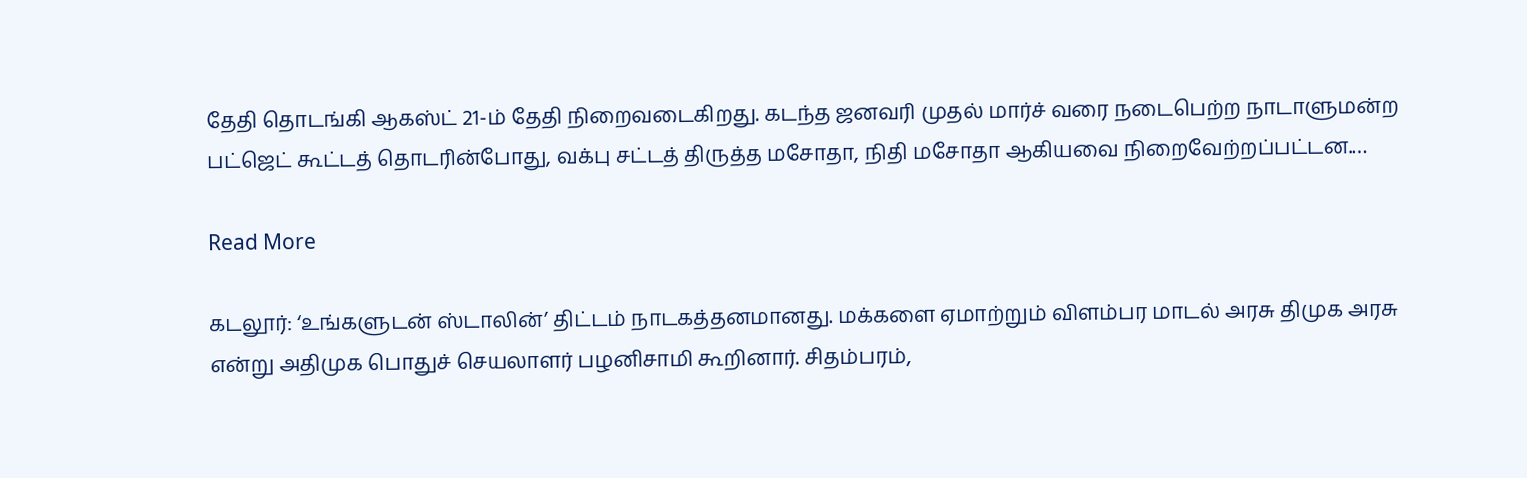தேதி தொடங்கி ஆகஸ்ட் 21-ம் தேதி நிறைவடைகிறது. கடந்த ஜனவரி முதல் மார்ச் வரை நடைபெற்ற நாடாளுமன்ற பட்ஜெட் கூட்டத் தொடரின்போது, வக்பு சட்டத் திருத்த மசோதா, நிதி மசோதா ஆகியவை நிறைவேற்றப்பட்டன.…

Read More

கடலூர்: ‘உங்களுடன் ஸ்டாலின்’ திட்டம் நாடகத்தனமானது. மக்களை ஏமாற்றும் விளம்பர மாடல் அரசு திமுக அரசு என்று அதிமுக பொதுச் செயலாளர் பழனிசாமி கூறினார். சிதம்பரம்,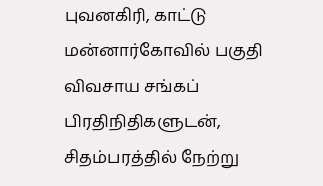புவனகிரி, காட்டு மன்னார்கோவில் பகுதி விவசாய சங்கப் பிரதிநிதிகளுடன், சிதம்பரத்தில் நேற்று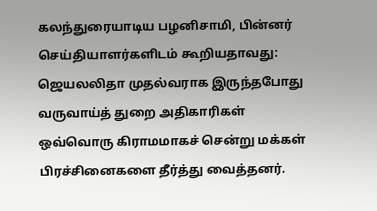கலந்துரையாடிய பழனிசாமி, பின்னர் செய்தியாளர்களிடம் கூறியதாவது: ஜெயலலிதா முதல்வராக இருந்தபோது வருவாய்த் துறை அதிகாரிகள் ஒவ்வொரு கிராமமாகச் சென்று மக்கள் பிரச்சினைகளை தீர்த்து வைத்தனர்.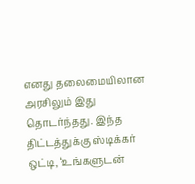எனது தலைமையிலான அரசிலும் இது தொடர்ந்தது. இந்த திட்டத்துக்கு ஸ்டிக்கர் ஒட்டி, ‘உங்களுடன்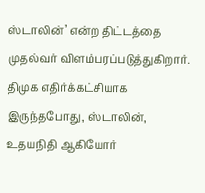ஸ்டாலின்’ என்ற திட்டத்தை முதல்வர் விளம்பரப்படுத்துகிறார். திமுக எதிர்க்கட்சியாக இருந்தபோது, ஸ்டாலின், உதயநிதி ஆகியோர்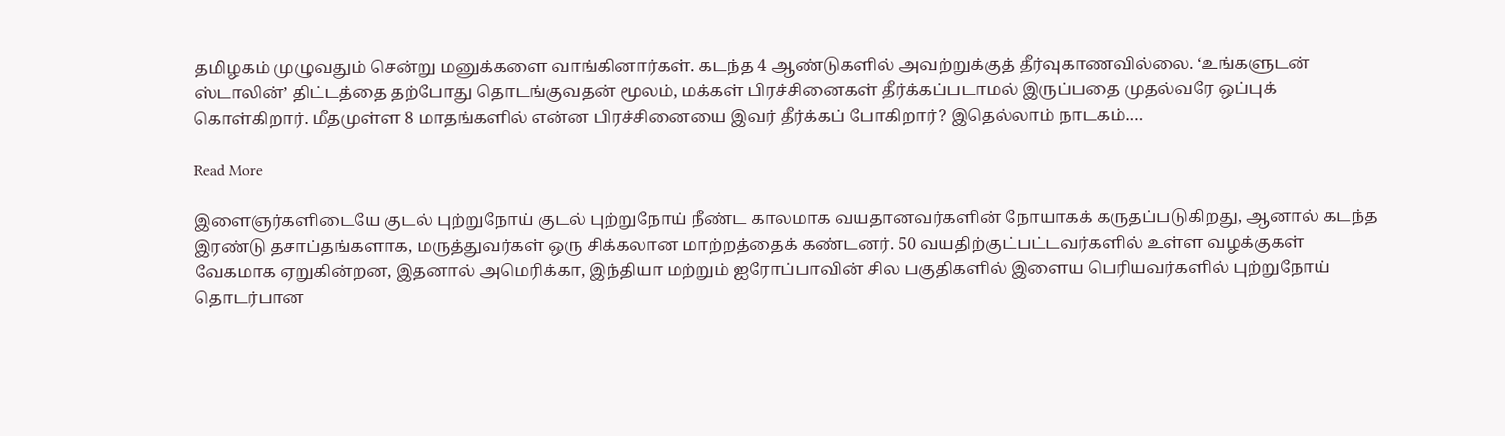தமிழகம் முழுவதும் சென்று மனுக்களை வாங்கினார்கள். கடந்த 4 ஆண்டுகளில் அவற்றுக்குத் தீர்வுகாணவில்லை. ‘உங்களுடன் ஸ்டாலின்’ திட்டத்தை தற்போது தொடங்குவதன் மூலம், மக்கள் பிரச்சினைகள் தீர்க்கப்படாமல் இருப்பதை முதல்வரே ஒப்புக் கொள்கிறார். மீதமுள்ள 8 மாதங்களில் என்ன பிரச்சினையை இவர் தீர்க்கப் போகிறார்? இதெல்லாம் நாடகம்.…

Read More

இளைஞர்களிடையே குடல் புற்றுநோய் குடல் புற்றுநோய் நீண்ட காலமாக வயதானவர்களின் நோயாகக் கருதப்படுகிறது, ஆனால் கடந்த இரண்டு தசாப்தங்களாக, மருத்துவர்கள் ஒரு சிக்கலான மாற்றத்தைக் கண்டனர். 50 வயதிற்குட்பட்டவர்களில் உள்ள வழக்குகள் வேகமாக ஏறுகின்றன, இதனால் அமெரிக்கா, இந்தியா மற்றும் ஐரோப்பாவின் சில பகுதிகளில் இளைய பெரியவர்களில் புற்றுநோய் தொடர்பான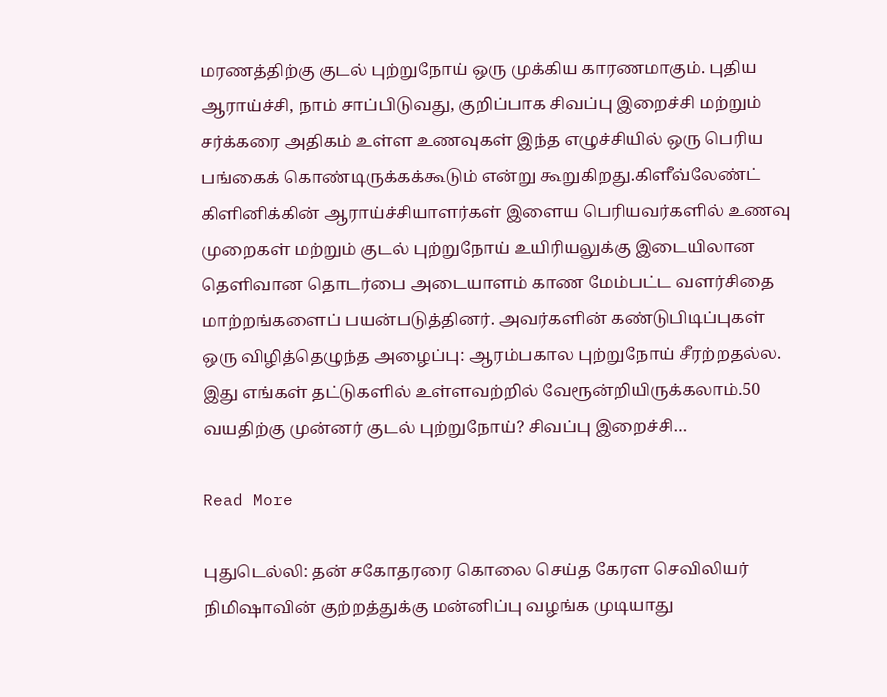மரணத்திற்கு குடல் புற்றுநோய் ஒரு முக்கிய காரணமாகும். புதிய ஆராய்ச்சி, நாம் சாப்பிடுவது, குறிப்பாக சிவப்பு இறைச்சி மற்றும் சர்க்கரை அதிகம் உள்ள உணவுகள் இந்த எழுச்சியில் ஒரு பெரிய பங்கைக் கொண்டிருக்கக்கூடும் என்று கூறுகிறது.கிளீவ்லேண்ட் கிளினிக்கின் ஆராய்ச்சியாளர்கள் இளைய பெரியவர்களில் உணவு முறைகள் மற்றும் குடல் புற்றுநோய் உயிரியலுக்கு இடையிலான தெளிவான தொடர்பை அடையாளம் காண மேம்பட்ட வளர்சிதை மாற்றங்களைப் பயன்படுத்தினர். அவர்களின் கண்டுபிடிப்புகள் ஒரு விழித்தெழுந்த அழைப்பு: ஆரம்பகால புற்றுநோய் சீரற்றதல்ல. இது எங்கள் தட்டுகளில் உள்ளவற்றில் வேரூன்றியிருக்கலாம்.50 வயதிற்கு முன்னர் குடல் புற்றுநோய்? சிவப்பு இறைச்சி…

Read More

புதுடெல்லி: தன் சகோதரரை கொலை செய்த கேரள செவிலியர் நிமிஷாவின் குற்றத்துக்கு மன்னிப்பு வழங்க முடியாது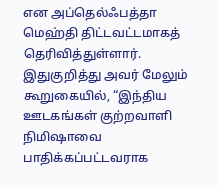என அப்தெல்ஃபத்தா மெஹ்தி திட்டவட்டமாகத் தெரிவித்துள்ளார். இதுகுறித்து அவர் மேலும் கூறுகையில், “இந்திய ஊடகங்கள் குற்றவாளி நிமிஷாவை பாதிக்கப்பட்டவராக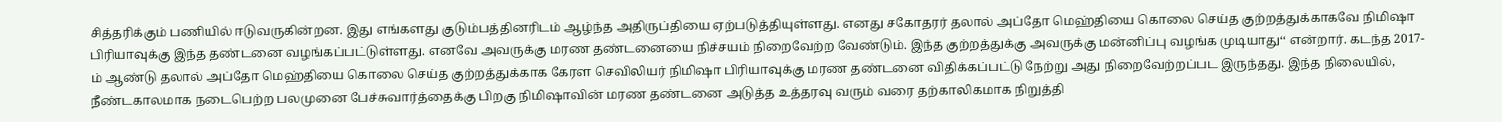சித்தரிக்கும் பணியில் ஈடுவருகின்றன. இது எங்களது குடும்பத்தினரிடம் ஆழ்ந்த அதிருப்தியை ஏற்படுத்தியுள்ளது. எனது சகோதரர் தலால் அப்தோ மெஹ்தியை கொலை செய்த குற்றத்துக்காகவே நிமிஷா பிரியாவுக்கு இந்த தண்டனை வழங்கப்பட்டுள்ளது. எனவே அவருக்கு மரண தண்டனையை நிச்சயம் நிறைவேற்ற வேண்டும். இந்த குற்றத்துக்கு அவருக்கு மன்னிப்பு வழங்க முடியாது‘‘ என்றார். கடந்த 2017-ம் ஆண்டு தலால் அப்தோ மெஹ்தியை கொலை செய்த குற்றத்துக்காக கேரள செவிலியர் நிமிஷா பிரியாவுக்கு மரண தண்டனை விதிக்கப்பட்டு நேற்று அது நிறைவேற்றப்பட இருந்தது. இந்த நிலையில், நீண்டகாலமாக நடைபெற்ற பலமுனை பேச்சுவார்த்தைக்கு பிறகு நிமிஷாவின் மரண தண்டனை அடுத்த உத்தரவு வரும் வரை தற்காலிகமாக நிறுத்தி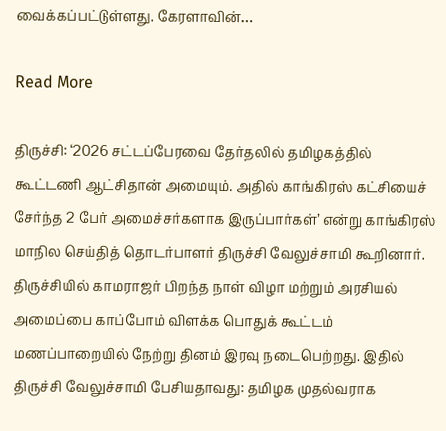வைக்கப்பட்டுள்ளது. கேரளாவின்…

Read More

திருச்சி: ‘2026 சட்டப்பேரவை தேர்தலில் தமிழகத்தில் கூட்டணி ஆட்சிதான் அமையும். அதில் காங்கிரஸ் கட்சியைச் சேர்ந்த 2 பேர் அமைச்சர்களாக இருப்பார்கள்’ என்று காங்கிரஸ் மாநில செய்தித் தொடர்பாளர் திருச்சி வேலுச்சாமி கூறினார். திருச்சியில் காமராஜர் பிறந்த நாள் விழா மற்றும் அரசியல் அமைப்பை காப்போம் விளக்க பொதுக் கூட்டம் மணப்பாறையில் நேற்று தினம் இரவு நடைபெற்றது. இதில் திருச்சி வேலுச்சாமி பேசியதாவது: தமிழக முதல்வராக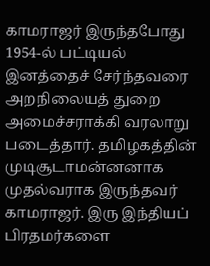காமராஜர் இருந்தபோது 1954-ல் பட்டியல் இனத்தைச் சேர்ந்தவரை அறநிலையத் துறை அமைச்சராக்கி வரலாறு படைத்தார். தமிழகத்தின் முடிசூடாமன்னனாக முதல்வராக இருந்தவர் காமராஜர். இரு இந்தியப் பிரதமர்களை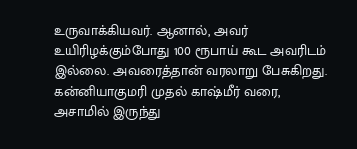உருவாக்கியவர். ஆனால், அவர் உயிரிழக்கும்போது 100 ரூபாய் கூட அவரிடம் இல்லை. அவரைத்தான் வரலாறு பேசுகிறது. கன்னியாகுமரி முதல் காஷ்மீர் வரை‌, அசாமில் இருந்து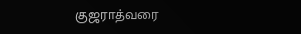குஜராத்வரை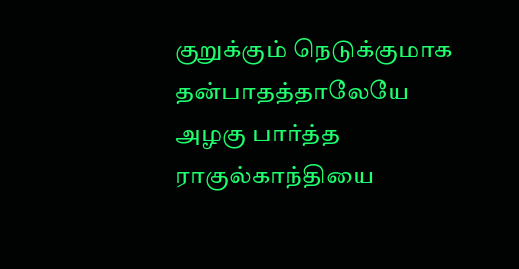குறுக்கும் நெடுக்குமாக தன்பாதத்தாலேயே அழகு பார்த்த ராகுல்காந்தியை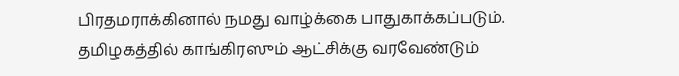பிரதமராக்கினால் நமது வாழ்க்கை பாதுகாக்கப்படும். தமிழகத்தில் காங்கிரஸும் ஆட்சிக்கு வரவேண்டும்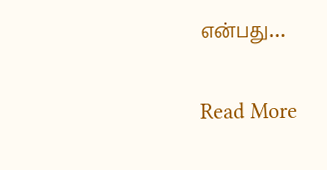என்பது…

Read More